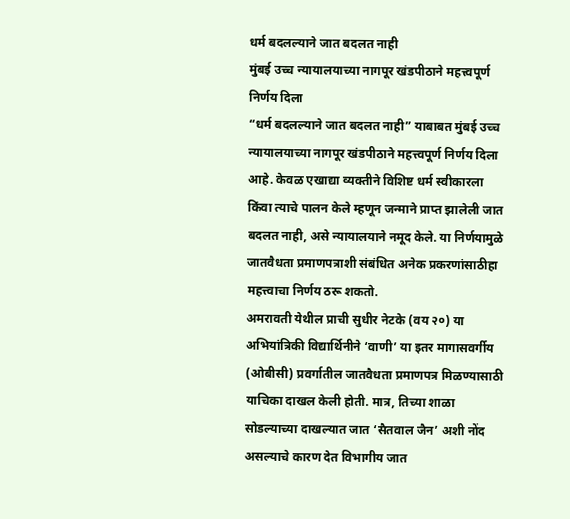धर्म बदलल्याने जात बदलत नाही
मुंबई उच्च न्यायालयाच्या नागपूर खंडपीठाने महत्त्वपूर्ण निर्णय दिला
“धर्म बदलल्याने जात बदलत नाही” याबाबत मुंबई उच्च न्यायालयाच्या नागपूर खंडपीठाने महत्त्वपूर्ण निर्णय दिला आहे. केवळ एखाद्या व्यक्तीने विशिष्ट धर्म स्वीकारला किंवा त्याचे पालन केले म्हणून जन्माने प्राप्त झालेली जात बदलत नाही, असे न्यायालयाने नमूद केले. या निर्णयामुळे जातवैधता प्रमाणपत्राशी संबंधित अनेक प्रकरणांसाठीहा महत्त्वाचा निर्णय ठरू शकतो.
अमरावती येथील प्राची सुधीर नेटके (वय २०) या अभियांत्रिकी विद्यार्थिनीने ‘वाणी’ या इतर मागासवर्गीय (ओबीसी) प्रवर्गातील जातवैधता प्रमाणपत्र मिळण्यासाठी याचिका दाखल केली होती. मात्र, तिच्या शाळा सोडल्याच्या दाखल्यात जात ‘सैतवाल जैन’ अशी नोंद असल्याचे कारण देत विभागीय जात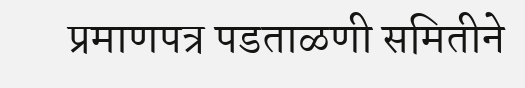प्रमाणपत्र पडताळणी समितीने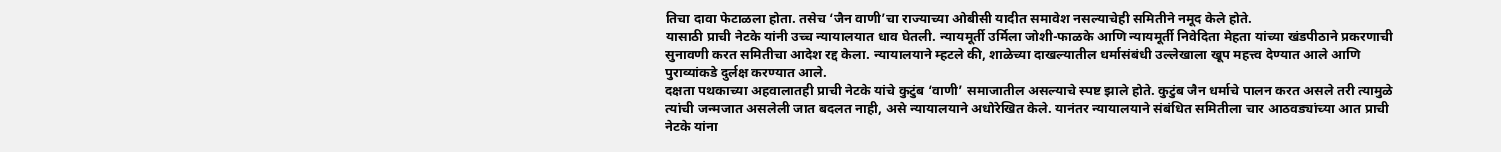तिचा दावा फेटाळला होता. तसेच ‘जैन वाणी’चा राज्याच्या ओबीसी यादीत समावेश नसल्याचेही समितीने नमूद केले होते.
यासाठी प्राची नेटके यांनी उच्च न्यायालयात धाव घेतली. न्यायमूर्ती उर्मिला जोशी-फाळके आणि न्यायमूर्ती निवेदिता मेहता यांच्या खंडपीठाने प्रकरणाची सुनावणी करत समितीचा आदेश रद्द केला. न्यायालयाने म्हटले की, शाळेच्या दाखल्यातील धर्मासंबंधी उल्लेखाला खूप महत्त्व देण्यात आले आणि पुराव्यांकडे दुर्लक्ष करण्यात आले.
दक्षता पथकाच्या अहवालातही प्राची नेटके यांचे कुटुंब ‘वाणी’ समाजातील असल्याचे स्पष्ट झाले होते. कुटुंब जैन धर्माचे पालन करत असले तरी त्यामुळे त्यांची जन्मजात असलेली जात बदलत नाही, असे न्यायालयाने अधोरेखित केले. यानंतर न्यायालयाने संबंधित समितीला चार आठवड्यांच्या आत प्राची नेटके यांना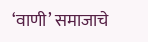‘वाणी’ समाजाचे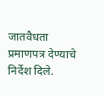जातवैधता प्रमाणपत्र देण्याचे निर्देश दिले.